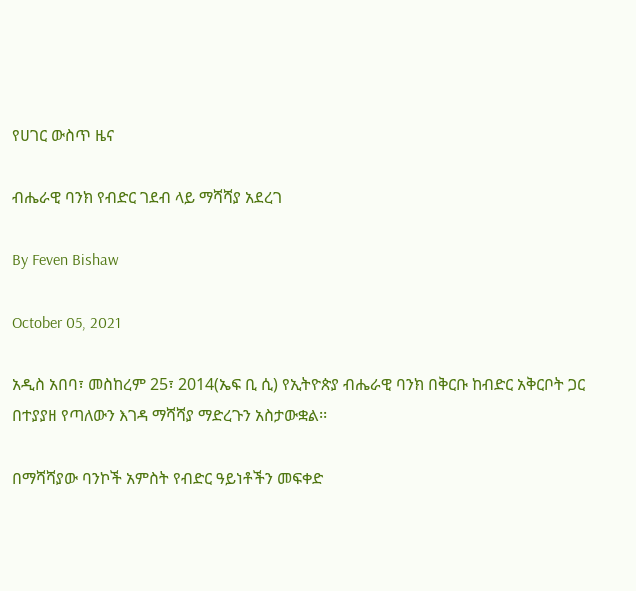የሀገር ውስጥ ዜና

ብሔራዊ ባንክ የብድር ገደብ ላይ ማሻሻያ አደረገ

By Feven Bishaw

October 05, 2021

አዲስ አበባ፣ መስከረም 25፣ 2014(ኤፍ ቢ ሲ) የኢትዮጵያ ብሔራዊ ባንክ በቅርቡ ከብድር አቅርቦት ጋር በተያያዘ የጣለውን እገዳ ማሻሻያ ማድረጉን አስታውቋል፡፡

በማሻሻያው ባንኮች አምስት የብድር ዓይነቶችን መፍቀድ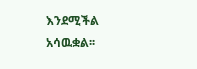እንደሚችል አሳዉቋል፡፡